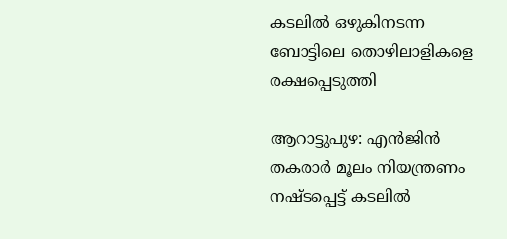കടലിൽ ഒഴുകിനടന്ന ബോട്ടിലെ തൊഴിലാളികളെ രക്ഷപ്പെടുത്തി

ആറാട്ടുപുഴ: എൻജിൻ തകരാർ മൂലം നിയന്ത്രണം നഷ്ടപ്പെട്ട് കടലിൽ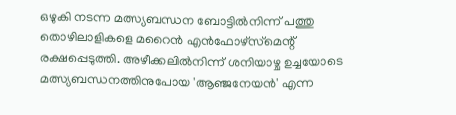ഒഴുകി നടന്ന മത്സ്യബന്ധന ബോട്ടിൽനിന്ന് പത്തു തൊഴിലാളികളെ മറൈൻ എൻഫോഴ്‌സ്‌മെന്റ് രക്ഷപ്പെടുത്തി. അഴീക്കലിൽനിന്ന് ശനിയാഴ്ച ഉച്ചയോടെ മത്സ്യബന്ധനത്തിനുപോയ 'ആഞ്ജനേയൻ' എന്ന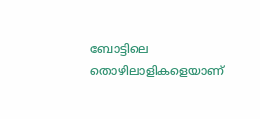ബോട്ടിലെ തൊഴിലാളികളെയാണ്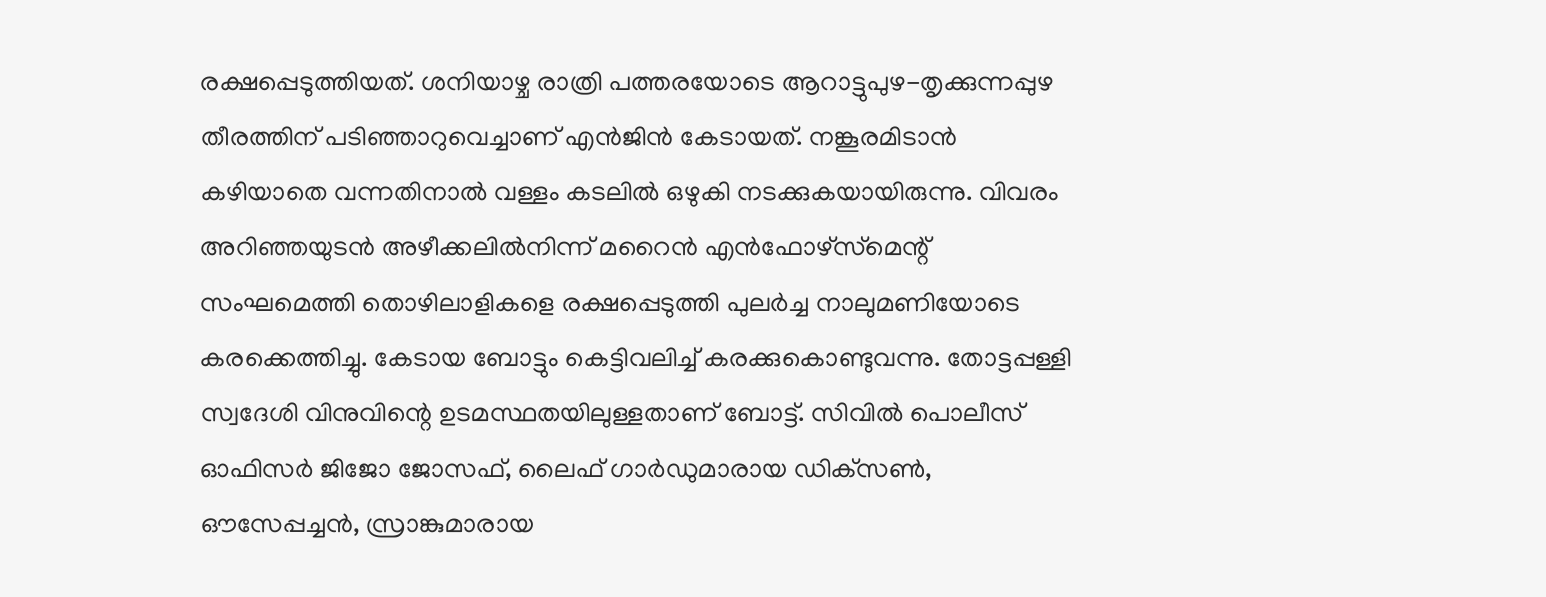രക്ഷപ്പെടുത്തിയത്. ശനിയാഴ്ച രാത്രി പത്തരയോടെ ആറാട്ടുപുഴ-തൃക്കുന്നപ്പുഴ തീരത്തിന് പടിഞ്ഞാറുവെച്ചാണ് എൻജിൻ കേടായത്. നങ്കൂരമിടാൻ കഴിയാതെ വന്നതിനാൽ വള്ളം കടലിൽ ഒഴുകി നടക്കുകയായിരുന്നു. വിവരം അറിഞ്ഞയുടൻ അഴീക്കലിൽനിന്ന് മറൈൻ എൻഫോഴ്‌സ്‌മെന്റ് സംഘമെത്തി തൊഴിലാളികളെ രക്ഷപ്പെടുത്തി പുലർച്ച നാലുമണിയോടെ കരക്കെത്തിച്ചു. കേടായ ബോട്ടും കെട്ടിവലിച്ച് കരക്കുകൊണ്ടുവന്നു. തോട്ടപ്പള്ളി സ്വദേശി വിനുവിന്റെ ഉടമസ്ഥതയിലുള്ളതാണ് ബോട്ട്. സിവിൽ പൊലീസ് ഓഫിസർ ജിജോ ജോസഫ്, ലൈഫ് ഗാർഡുമാരായ ഡിക്‌സൺ, ഔസേപ്പച്ചൻ, സ്രാങ്കുമാരായ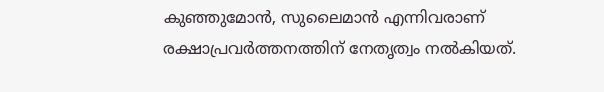കുഞ്ഞുമോൻ, സുലൈമാൻ എന്നിവരാണ് രക്ഷാപ്രവർത്തനത്തിന് നേതൃത്വം നൽകിയത്.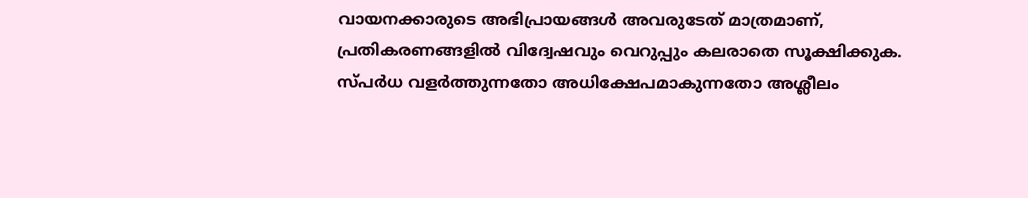വായനക്കാരുടെ അഭിപ്രായങ്ങള്‍ അവരുടേത് മാത്രമാണ്, പ്രതികരണങ്ങളിൽ വിദ്വേഷവും വെറുപ്പും കലരാതെ സൂക്ഷിക്കുക. സ്പർധ വളർത്തുന്നതോ അധിക്ഷേപമാകുന്നതോ അശ്ലീലം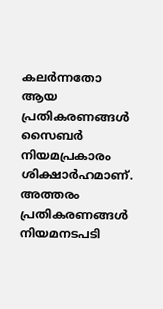കലർന്നതോ ആയ പ്രതികരണങ്ങൾ സൈബർ നിയമപ്രകാരം ശിക്ഷാർഹമാണ്. അത്തരം പ്രതികരണങ്ങൾ നിയമനടപടി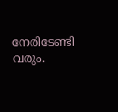നേരിടേണ്ടി വരും.